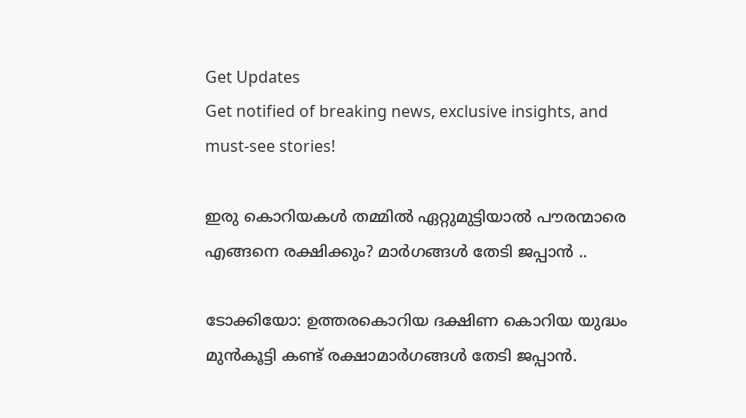Get Updates
Get notified of breaking news, exclusive insights, and must-see stories!

ഇരു കൊറിയകള്‍ തമ്മില്‍ ഏറ്റുമുട്ടിയാല്‍ പൗരന്മാരെ എങ്ങനെ രക്ഷിക്കും? മാര്‍ഗങ്ങള്‍ തേടി ജപ്പാന്‍ ..

ടോക്കിയോ: ഉത്തരകൊറിയ ദക്ഷിണ കൊറിയ യുദ്ധം മുന്‍കൂട്ടി കണ്ട് രക്ഷാമാര്‍ഗങ്ങള്‍ തേടി ജപ്പാന്‍.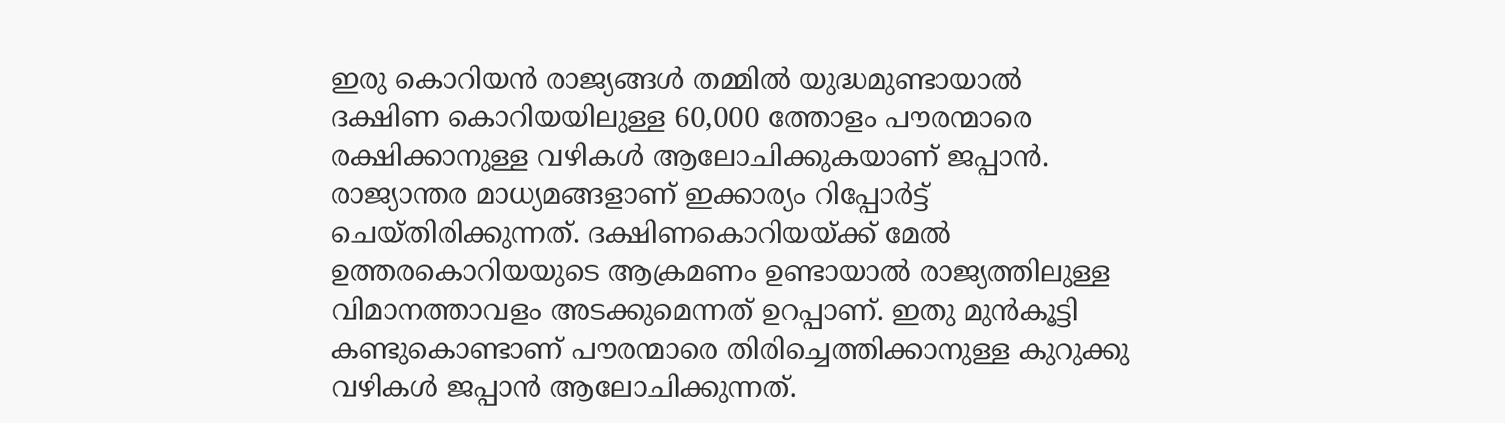ഇരു കൊറിയന്‍ രാജ്യങ്ങള്‍ തമ്മില്‍ യുദ്ധമുണ്ടായാല്‍ ദക്ഷിണ കൊറിയയിലുള്ള 60,000 ത്തോളം പൗരന്മാരെ രക്ഷിക്കാനുള്ള വഴികള്‍ ആലോചിക്കുകയാണ് ജപ്പാന്‍. രാജ്യാന്തര മാധ്യമങ്ങളാണ് ഇക്കാര്യം റിപ്പോര്‍ട്ട് ചെയ്തിരിക്കുന്നത്. ദക്ഷിണകൊറിയയ്ക്ക് മേല്‍ ഉത്തരകൊറിയയുടെ ആക്രമണം ഉണ്ടായാല്‍ രാജ്യത്തിലുള്ള വിമാനത്താവളം അടക്കുമെന്നത് ഉറപ്പാണ്. ഇതു മുന്‍കൂട്ടി കണ്ടുകൊണ്ടാണ് പൗരന്മാരെ തിരിച്ചെത്തിക്കാനുള്ള കുറുക്കു വഴികള്‍ ജപ്പാന്‍ ആലോചിക്കുന്നത്.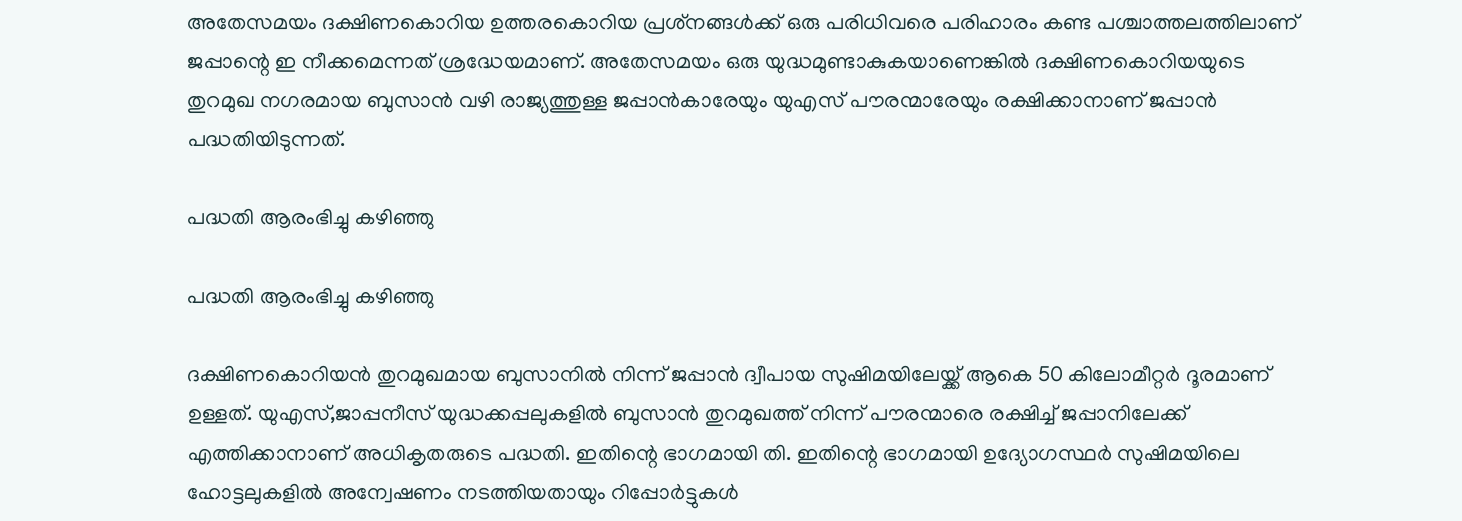അതേസമയം ദക്ഷിണകൊറിയ ഉത്തരകൊറിയ പ്രശ്‌നങ്ങള്‍ക്ക് ഒരു പരിധിവരെ പരിഹാരം കണ്ട പശ്ചാത്തലത്തിലാണ് ജപ്പാന്റെ ഇ നീക്കമെന്നത് ശ്രദ്ധേയമാണ്. അതേസമയം ഒരു യുദ്ധമുണ്ടാകുകയാണെങ്കില്‍ ദക്ഷിണകൊറിയയുടെ തുറമുഖ നഗരമായ ബുസാന്‍ വഴി രാജ്യത്തുള്ള ജപ്പാന്‍കാരേയും യുഎസ് പൗരന്മാരേയും രക്ഷിക്കാനാണ് ജപ്പാന്‍ പദ്ധതിയിടുന്നത്.

പദ്ധതി ആരംഭിച്ചു കഴിഞ്ഞു

പദ്ധതി ആരംഭിച്ചു കഴിഞ്ഞു

ദക്ഷിണകൊറിയന്‍ തുറമുഖമായ ബുസാനില്‍ നിന്ന് ജപ്പാന്‍ ദ്വീപായ സുഷിമയിലേയ്ക്ക് ആകെ 50 കിലോമീറ്റര്‍ ദൂരമാണ് ഉള്ളത്. യുഎസ്,ജാപ്പനീസ് യുദ്ധക്കപ്പലുകളില്‍ ബുസാന്‍ തുറമുഖത്ത് നിന്ന് പൗരന്മാരെ രക്ഷിച്ച് ജപ്പാനിലേക്ക് എത്തിക്കാനാണ് അധികൃതരുടെ പദ്ധതി. ഇതിന്റെ ഭാഗമായി തി. ഇതിന്റെ ഭാഗമായി ഉദ്യോഗസ്ഥര്‍ സുഷിമയിലെ ഹോട്ടലുകളില്‍ അന്വേഷണം നടത്തിയതായും റിപ്പോര്‍ട്ടുകള്‍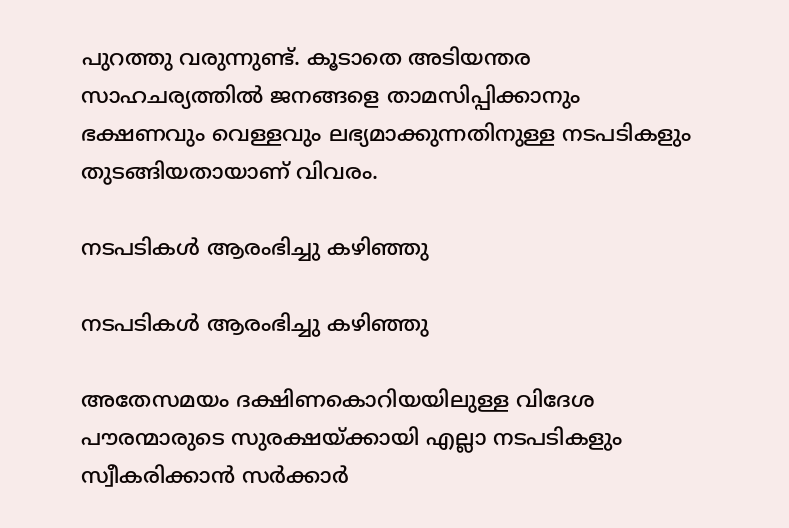പുറത്തു വരുന്നുണ്ട്. കൂടാതെ അടിയന്തര സാഹചര്യത്തില്‍ ജനങ്ങളെ താമസിപ്പിക്കാനും ഭക്ഷണവും വെള്ളവും ലഭ്യമാക്കുന്നതിനുള്ള നടപടികളും തുടങ്ങിയതായാണ് വിവരം.

നടപടികള്‍ ആരംഭിച്ചു കഴിഞ്ഞു

നടപടികള്‍ ആരംഭിച്ചു കഴിഞ്ഞു

അതേസമയം ദക്ഷിണകൊറിയയിലുള്ള വിദേശ പൗരന്മാരുടെ സുരക്ഷയ്ക്കായി എല്ലാ നടപടികളും സ്വീകരിക്കാന്‍ സര്‍ക്കാര്‍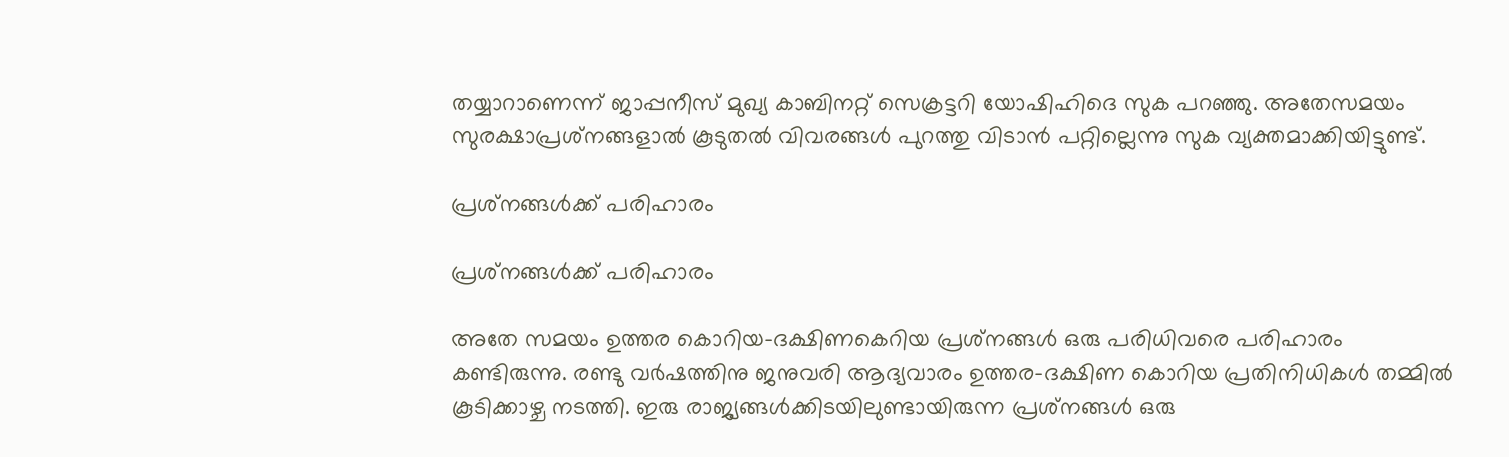തയ്യാറാണെന്ന് ജാപ്പനീസ് മുഖ്യ കാബിനറ്റ് സെക്രട്ടറി യോഷിഹിദെ സുക പറഞ്ഞു. അതേസമയം സുരക്ഷാപ്രശ്‌നങ്ങളാല്‍ കൂടുതല്‍ വിവരങ്ങള്‍ പുറത്തു വിടാന്‍ പറ്റില്ലെന്നു സുക വ്യക്തമാക്കിയിട്ടുണ്ട്.

പ്രശ്‌നങ്ങള്‍ക്ക് പരിഹാരം

പ്രശ്‌നങ്ങള്‍ക്ക് പരിഹാരം

അതേ സമയം ഉത്തര കൊറിയ-ദക്ഷിണകെറിയ പ്രശ്‌നങ്ങള്‍ ഒരു പരിധിവരെ പരിഹാരം കണ്ടിരുന്നു. രണ്ടു വര്‍ഷത്തിനു ജനുവരി ആദ്യവാരം ഉത്തര-ദക്ഷിണ കൊറിയ പ്രതിനിധികള്‍ തമ്മില്‍ കൂടിക്കാഴ്ച നടത്തി. ഇരു രാജ്യങ്ങള്‍ക്കിടയിലുണ്ടായിരുന്ന പ്രശ്‌നങ്ങള്‍ ഒരു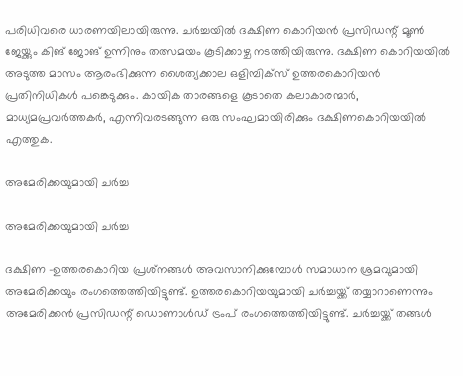പരിധിവരെ ധാരണയിലായിരുന്നു. ചര്‍ച്ചയില്‍ ദക്ഷിണ കൊറിയന്‍ പ്രസിഡന്റ് മൂണ്‍ ജേയ്ക്കും കിങ് ജോങ് ഉന്നിനും തത്സമയം കൂടിക്കാഴ്ച നടത്തിയിരുന്നു. ദക്ഷിണ കൊറിയയില്‍ അടുത്ത മാസം ആരംഭിക്കുന്ന ശൈത്യക്കാല ഒളിമ്പിക്‌സ് ഉത്തരകൊറിയന്‍ പ്രതിനിധികള്‍ പങ്കെടുക്കും. കായിക താരങ്ങളെ കൂടാതെ കലാകാരന്മാര്‍, മാധ്യമപ്രവര്‍ത്തകര്‍, എന്നിവരടങ്ങുന്ന ഒരു സംഘമായിരിക്കും ദക്ഷിണകൊറിയയില്‍ എത്തുക.

അമേരിക്കയുമായി ചര്‍ച്ച

അമേരിക്കയുമായി ചര്‍ച്ച

ദക്ഷിണ -ഉത്തരകൊറിയ പ്രശ്‌നങ്ങള്‍ അവസാനിക്കുമ്പോള്‍ സമാധാന ശ്രമവുമായി അമേരിക്കയും രംഗത്തെത്തിയിട്ടുണ്ട്. ഉത്തരകൊറിയയുമായി ചര്‍ച്ചയ്ക്ക് തയ്യാറാണെന്നും അമേരിക്കന്‍ പ്രസിഡന്റ് ഡൊണാള്‍ഡ് ട്രംപ് രംഗത്തെത്തിയിട്ടുണ്ട്. ചര്‍ച്ചയ്ക്ക് തങ്ങള്‍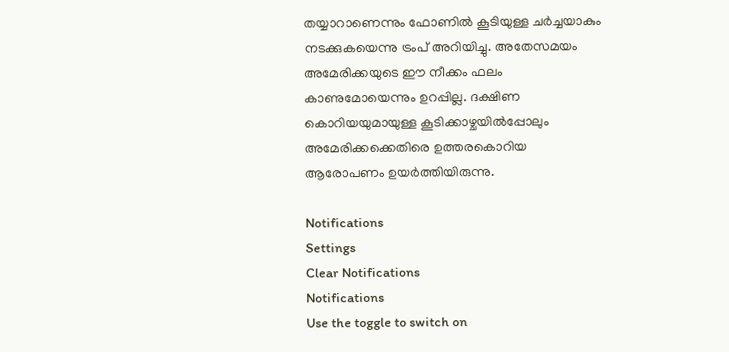തയ്യാറാണെന്നും ഫോണില്‍ കൂടിയുള്ള ചര്‍ച്ചയാകും നടക്കുകയെന്നു ട്രംപ് അറിയിച്ചു. അതേസമയം അമേരിക്കയുടെ ഈ നീക്കം ഫലം കാണുമോയെന്നും ഉറപ്പില്ല. ദക്ഷിണ കൊറിയയുമായുള്ള കൂടിക്കാഴ്ചയില്‍പ്പോലും അമേരിക്കക്കെതിരെ ഉത്തരകൊറിയ ആരോപണം ഉയര്‍ത്തിയിരുന്നു.

Notifications
Settings
Clear Notifications
Notifications
Use the toggle to switch on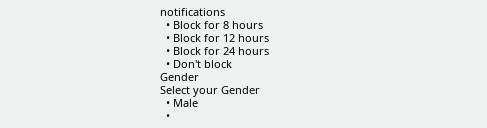notifications
  • Block for 8 hours
  • Block for 12 hours
  • Block for 24 hours
  • Don't block
Gender
Select your Gender
  • Male
  •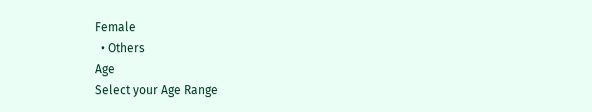Female
  • Others
Age
Select your Age Range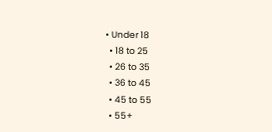• Under 18
  • 18 to 25
  • 26 to 35
  • 36 to 45
  • 45 to 55
  • 55+